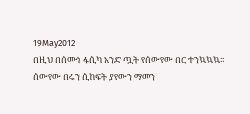19May2012
በዚህ በሰሙነ ፋሲካ አንድ ጧት የሰውየው በር ተንኳኳኳ፡፡ ሰውየው በሩን ሲከፍት ያየውን ማመን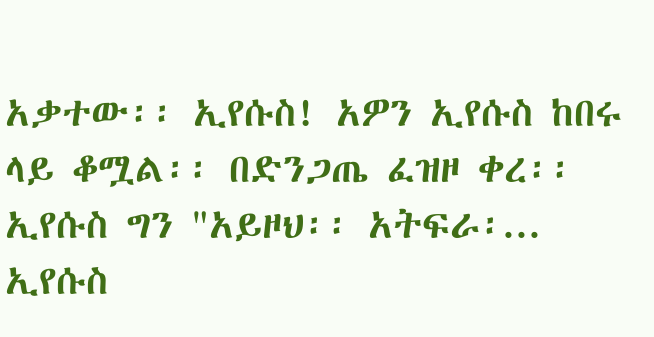አቃተው፡፡ ኢየሱስ! አዎን ኢየሱስ ከበሩ ላይ ቆሟል፡፡ በድንጋጤ ፈዝዞ ቀረ፡፡ ኢየሱስ ግን "አይዞህ፡፡ አትፍራ፡...
ኢየሱስ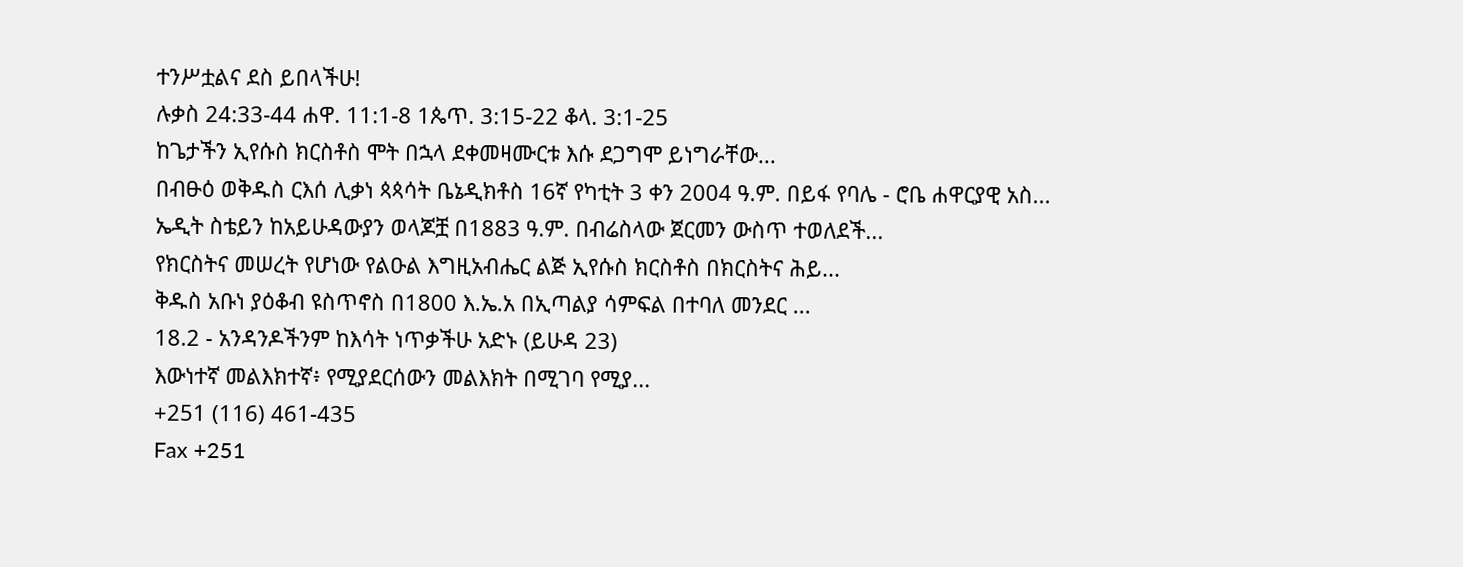ተንሥቷልና ደስ ይበላችሁ!
ሉቃስ 24:33-44 ሐዋ. 11:1-8 1ጴጥ. 3:15-22 ቆላ. 3:1-25
ከጌታችን ኢየሱስ ክርስቶስ ሞት በኋላ ደቀመዛሙርቱ እሱ ደጋግሞ ይነግራቸው...
በብፁዕ ወቅዱስ ርእሰ ሊቃነ ጳጳሳት ቤኔዲክቶስ 16ኛ የካቲት 3 ቀን 2004 ዓ.ም. በይፋ የባሌ - ሮቤ ሐዋርያዊ አስ...
ኤዲት ስቴይን ከአይሁዳውያን ወላጆቿ በ1883 ዓ.ም. በብሬስላው ጀርመን ውስጥ ተወለደች...
የክርስትና መሠረት የሆነው የልዑል እግዚአብሔር ልጅ ኢየሱስ ክርስቶስ በክርስትና ሕይ...
ቅዱስ አቡነ ያዕቆብ ዩስጥኖስ በ1800 እ.ኤ.አ በኢጣልያ ሳምፍል በተባለ መንደር ...
18.2 - አንዳንዶችንም ከእሳት ነጥቃችሁ አድኑ (ይሁዳ 23)
እውነተኛ መልእክተኛ፥ የሚያደርሰውን መልእክት በሚገባ የሚያ...
+251 (116) 461-435
Fax +251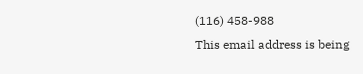(116) 458-988
This email address is being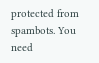protected from spambots. You need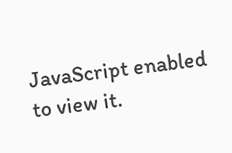JavaScript enabled to view it.